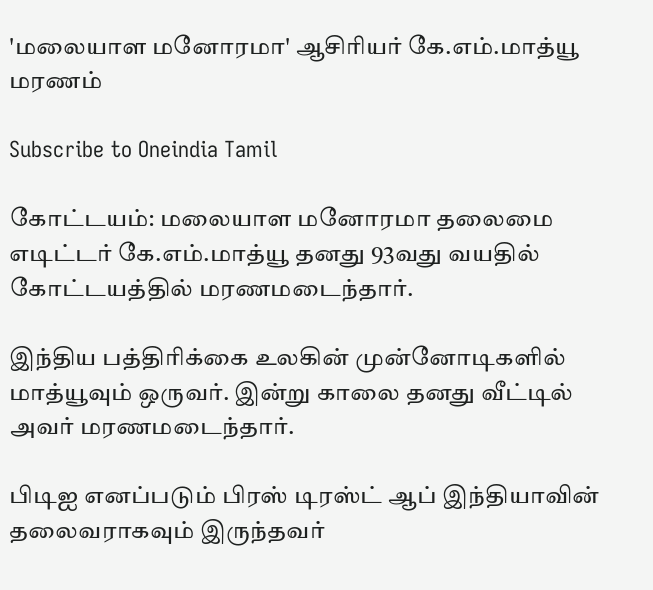'மலையாள மனோரமா' ஆசிரியர் கே.எம்.மாத்யூ மரணம்

Subscribe to Oneindia Tamil

கோட்டயம்: மலையாள மனோரமா தலைமை எடிட்டர் கே.எம்.மாத்யூ தனது 93வது வயதில் கோட்டயத்தில் மரணமடைந்தார்.

இந்திய பத்திரிக்கை உலகின் முன்னோடிகளில் மாத்யூவும் ஒருவர். இன்று காலை தனது வீட்டில் அவர் மரணமடைந்தார்.

பிடிஐ எனப்படும் பிரஸ் டிரஸ்ட் ஆப் இந்தியாவின் தலைவராகவும் இருந்தவர்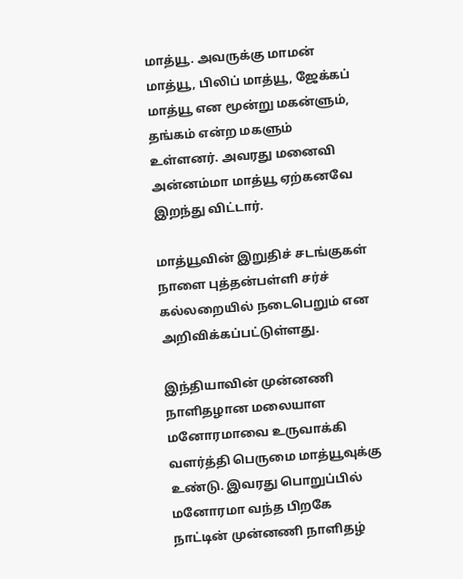மாத்யூ. அவருக்கு மாமன் மாத்யூ, பிலிப் மாத்யூ, ஜேக்கப் மாத்யூ என மூன்று மகன்ளும், தங்கம் என்ற மகளும் உள்ளனர். அவரது மனைவி அன்னம்மா மாத்யூ ஏற்கனவே இறந்து விட்டார்.

மாத்யூவின் இறுதிச் சடங்குகள் நாளை புத்தன்பள்ளி சர்ச் கல்லறையில் நடைபெறும் என அறிவிக்கப்பட்டுள்ளது.

இந்தியாவின் முன்னணி நாளிதழான மலையாள மனோரமாவை உருவாக்கி வளர்த்தி பெருமை மாத்யூவுக்கு உண்டு. இவரது பொறுப்பில் மனோரமா வந்த பிறகே நாட்டின் முன்னணி நாளிதழ்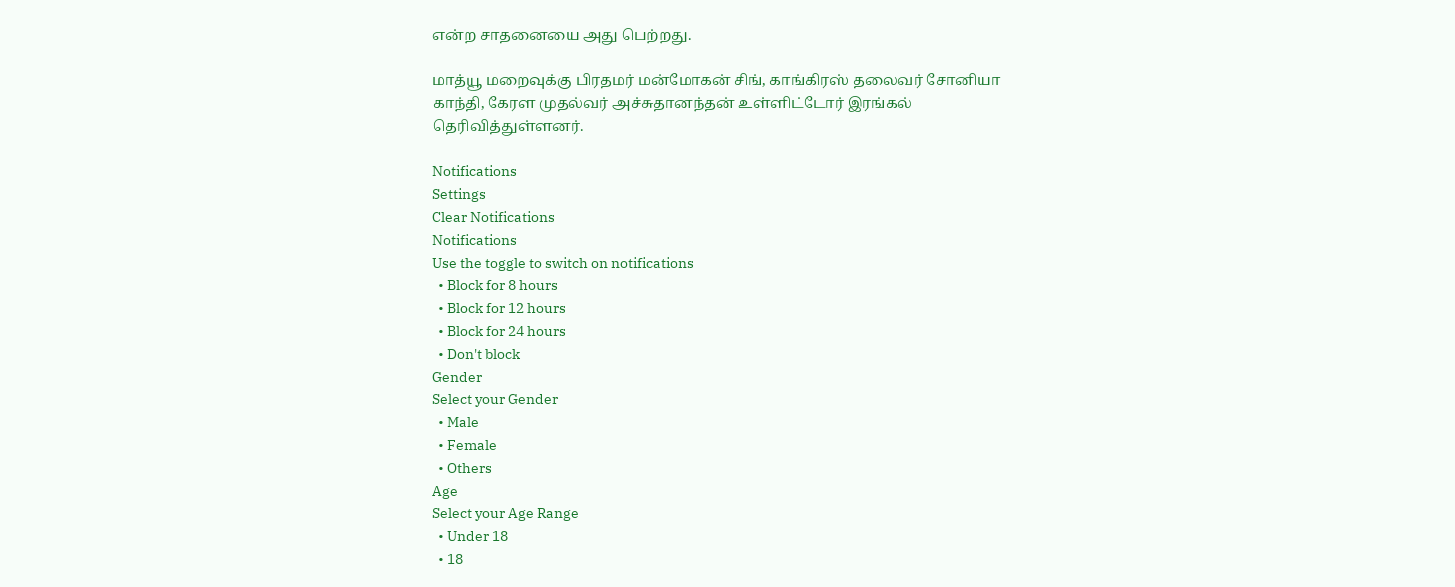என்ற சாதனையை அது பெற்றது.

மாத்யூ மறைவுக்கு பிரதமர் மன்மோகன் சிங், காங்கிரஸ் தலைவர் சோனியா காந்தி, கேரள முதல்வர் அச்சுதானந்தன் உள்ளிட்டோர் இரங்கல் தெரிவித்துள்ளனர்.

Notifications
Settings
Clear Notifications
Notifications
Use the toggle to switch on notifications
  • Block for 8 hours
  • Block for 12 hours
  • Block for 24 hours
  • Don't block
Gender
Select your Gender
  • Male
  • Female
  • Others
Age
Select your Age Range
  • Under 18
  • 18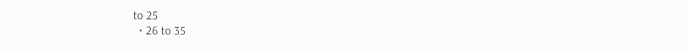to 25
  • 26 to 35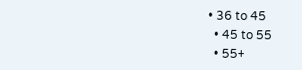• 36 to 45
  • 45 to 55
  • 55+